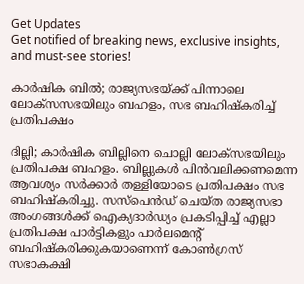Get Updates
Get notified of breaking news, exclusive insights, and must-see stories!

കാർഷിക ബിൽ; രാജ്യസഭയ്ക്ക് പിന്നാലെ ലോക്സസഭയിലും ബഹളം, സഭ ബഹിഷ്കരിച്ച് പ്രതിപക്ഷം

ദില്ലി; കാർഷിക ബില്ലിനെ ചൊല്ലി ലോക്സഭയിലും പ്രതിപക്ഷ ബഹളം. ബില്ലുകൾ പിൻവലിക്കണമെന്ന ആവശ്യം സർക്കാർ തള്ളിയോടെ പ്രതിപക്ഷം സഭ ബഹിഷ്കരിച്ചു. സസ്‌പെൻഡ് ചെയ്ത രാജ്യസഭാ അംഗങ്ങൾക്ക് ഐക്യദാർഡ്യം പ്രകടിപ്പിച്ച് എല്ലാ പ്രതിപക്ഷ പാർട്ടികളും പാർലമെന്റ് ബഹിഷ്‌കരിക്കുകയാണെന്ന് കോൺഗ്രസ് സഭാകക്ഷി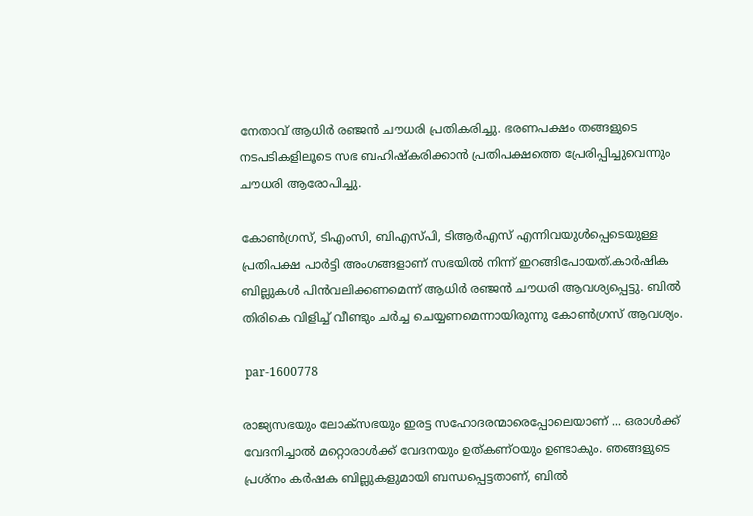നേതാവ് ആധിർ രഞ്ജൻ ചൗധരി പ്രതികരിച്ചു. ഭരണപക്ഷം തങ്ങളുടെ നടപടികളിലൂടെ സഭ ബഹിഷ്കരിക്കാൻ പ്രതിപക്ഷത്തെ പ്രേരിപ്പിച്ചുവെന്നും ചൗധരി ആരോപിച്ചു.

കോൺഗ്രസ്, ടിഎംസി, ബിഎസ്പി, ടിആർഎസ് എന്നിവയുൾപ്പെടെയുള്ള പ്രതിപക്ഷ പാർട്ടി അംഗങ്ങളാണ് സഭയിൽ നിന്ന് ഇറങ്ങിപോയത്.കാർഷിക ബില്ലുകൾ പിൻവലിക്കണമെന്ന് ആധിർ രഞ്ജൻ ചൗധരി ആവശ്യപ്പെട്ടു. ബിൽ തിരികെ വിളിച്ച് വീണ്ടും ചർച്ച ചെയ്യണമെന്നായിരുന്നു കോൺഗ്രസ് ആവശ്യം.

 par-1600778

രാജ്യസഭയും ലോക്സഭയും ഇരട്ട സഹോദരന്മാരെപ്പോലെയാണ് ... ഒരാൾക്ക് വേദനിച്ചാൽ മറ്റൊരാൾക്ക് വേദനയും ഉത്കണ്ഠയും ഉണ്ടാകും. ഞങ്ങളുടെ പ്രശ്നം കർഷക ബില്ലുകളുമായി ബന്ധപ്പെട്ടതാണ്, ബിൽ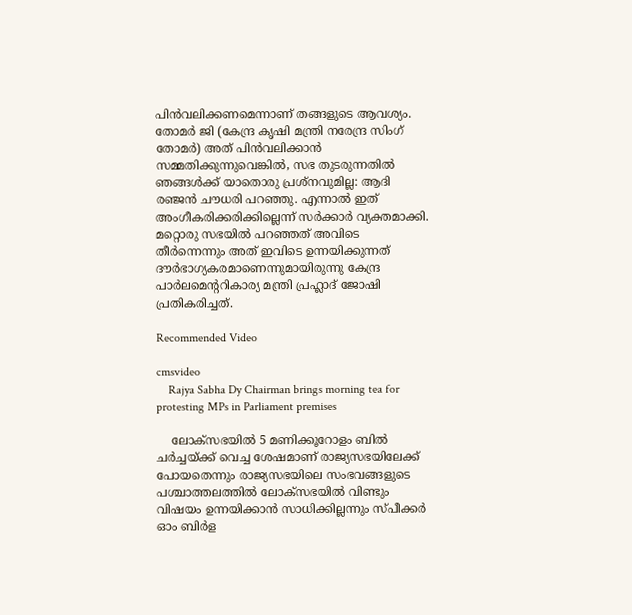പിൻവലിക്കണമെന്നാണ് തങ്ങളുടെ ആവശ്യം. തോമർ ജി (കേന്ദ്ര കൃഷി മന്ത്രി നരേന്ദ്ര സിംഗ് തോമർ) അത് പിൻവലിക്കാൻ സമ്മതിക്കുന്നുവെങ്കിൽ, സഭ തുടരുന്നതിൽ ഞങ്ങൾക്ക് യാതൊരു പ്രശ്നവുമില്ല: ആദി രഞ്ജൻ ചൗധരി പറഞ്ഞു. എന്നാൽ ഇത് അംഗീകരിക്കരിക്കില്ലെന്ന് സർക്കാർ വ്യക്തമാക്കി. മറ്റൊരു സഭയിൽ പറഞ്ഞത് അവിടെ തീര്‍ന്നെന്നും അത് ഇവിടെ ഉന്നയിക്കുന്നത് ദൗര്‍ഭാഗ്യകരമാണെന്നുമായിരുന്നു കേന്ദ്ര പാര്‍ലമെന്‍ററികാര്യ മന്ത്രി പ്രഹ്ലാദ് ജോഷി പ്രതികരിച്ചത്.

Recommended Video

cmsvideo
    Rajya Sabha Dy Chairman brings morning tea for protesting MPs in Parliament premises

    ലോക്സഭയിൽ 5 മണിക്കൂറോളം ബിൽ ചർച്ചയ്ക്ക് വെച്ച ശേഷമാണ് രാജ്യസഭയിലേക്ക് പോയതെന്നും രാജ്യസഭയിലെ സംഭവങ്ങളുടെ പശ്ചാത്തലത്തിൽ ലോക്സഭയിൽ വിണ്ടും വിഷയം ഉന്നയിക്കാൻ സാധിക്കില്ലന്നും സ്പീക്കർ ഓം ബിർള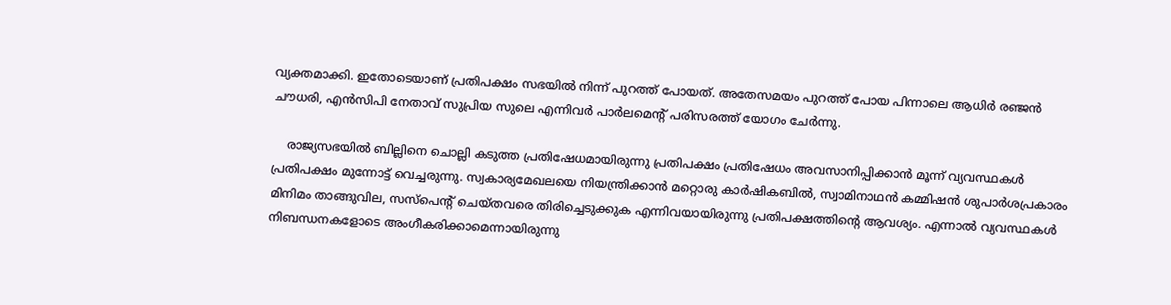വ്യക്തമാക്കി. ഇതോടെയാണ് പ്രതിപക്ഷം സഭയിൽ നിന്ന് പുറത്ത് പോയത്. അതേസമയം പുറത്ത് പോയ പിന്നാലെ ആധിർ രഞ്ജൻ ചൗധരി, എൻസിപി നേതാവ് സുപ്രിയ സുലെ എന്നിവർ പാർലമെന്റ് പരിസരത്ത് യോഗം ചേർന്നു.

    രാജ്യസഭയിൽ ബില്ലിനെ ചൊല്ലി കടുത്ത പ്രതിഷേധമായിരുന്നു പ്രതിപക്ഷം പ്രതിഷേധം അവസാനിപ്പിക്കാൻ മൂന്ന് വ്യവസ്ഥകൾ പ്രതിപക്ഷം മുന്നോട്ട് വെച്ചരുന്നു. സ്വകാര്യമേഖലയെ നിയന്ത്രിക്കാന്‍ മറ്റൊരു കാര്‍ഷികബില്‍, സ്വാമിനാഥന്‍ കമ്മിഷന്‍ ശുപാര്‍ശപ്രകാരം മിനിമം താങ്ങുവില, സസ്പെന്റ് ചെയ്തവരെ തിരിച്ചെടുക്കുക എന്നിവയായിരുന്നു പ്രതിപക്ഷത്തിന്റെ ആവശ്യം. എന്നാൽ വ്യവസ്ഥകൾ നിബന്ധനകളോടെ അംഗീകരിക്കാമെന്നായിരുന്നു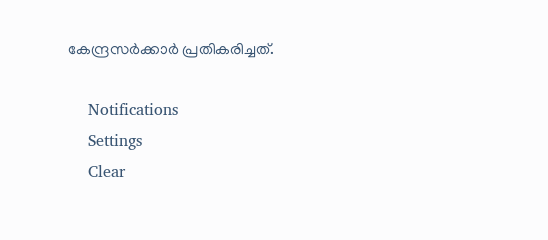കേന്ദ്രസർക്കാർ പ്രതികരിച്ചത്.

    Notifications
    Settings
    Clear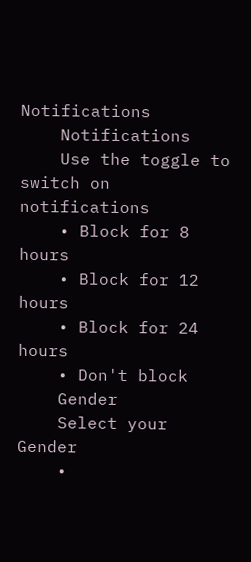Notifications
    Notifications
    Use the toggle to switch on notifications
    • Block for 8 hours
    • Block for 12 hours
    • Block for 24 hours
    • Don't block
    Gender
    Select your Gender
    •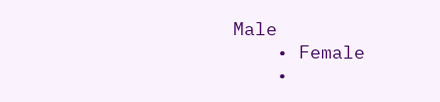Male
    • Female
    •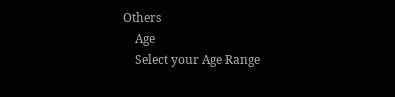Others
    Age
    Select your Age Range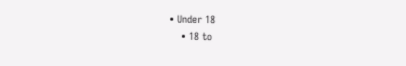• Under 18
    • 18 to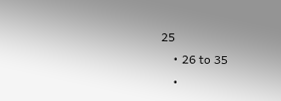25
    • 26 to 35
    •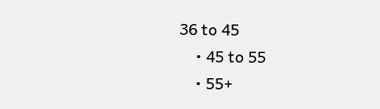36 to 45
    • 45 to 55
    • 55+